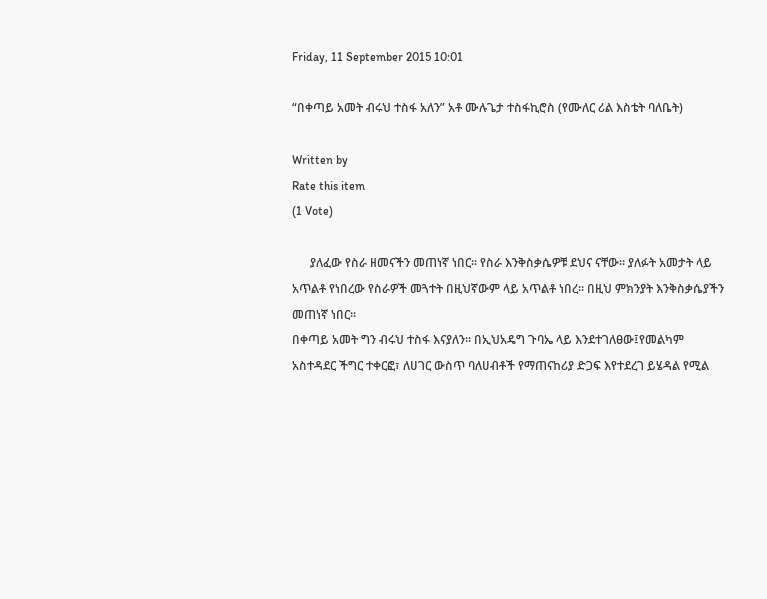Friday, 11 September 2015 10:01

“በቀጣይ አመት ብሩህ ተስፋ አለን” አቶ ሙሉጌታ ተስፋኪሮስ (የሙለር ሪል እስቴት ባለቤት)

Written by
Rate this item
(1 Vote)

      ያለፈው የስራ ዘመናችን መጠነኛ ነበር፡፡ የስራ እንቅስቃሴዎቹ ደህና ናቸው፡፡ ያለፉት አመታት ላይ አጥልቶ የነበረው የስራዎች መጓተት በዚህኛውም ላይ አጥልቶ ነበረ፡፡ በዚህ ምክንያት እንቅስቃሴያችን መጠነኛ ነበር፡፡
በቀጣይ አመት ግን ብሩህ ተስፋ እናያለን፡፡ በኢህአዴግ ጉባኤ ላይ እንደተገለፀው፤የመልካም አስተዳደር ችግር ተቀርፎ፣ ለሀገር ውስጥ ባለሀብቶች የማጠናከሪያ ድጋፍ እየተደረገ ይሄዳል የሚል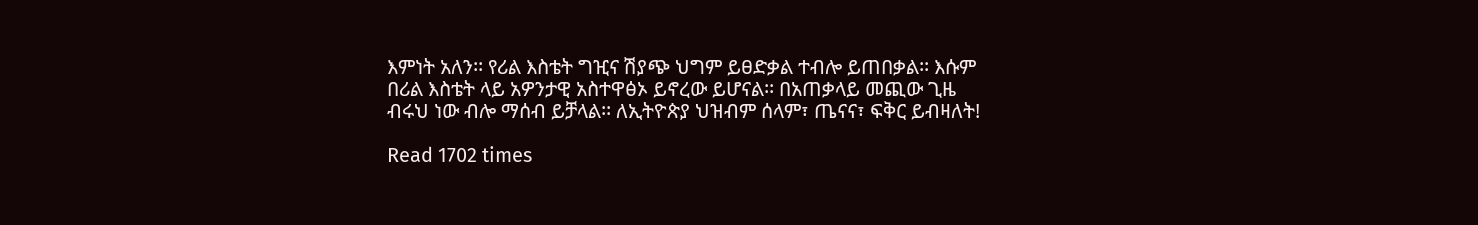እምነት አለን፡፡ የሪል እስቴት ግዢና ሽያጭ ህግም ይፀድቃል ተብሎ ይጠበቃል፡፡ እሱም በሪል እስቴት ላይ አዎንታዊ አስተዋፅኦ ይኖረው ይሆናል፡፡ በአጠቃላይ መጪው ጊዜ ብሩህ ነው ብሎ ማሰብ ይቻላል፡፡ ለኢትዮጵያ ህዝብም ሰላም፣ ጤናና፣ ፍቅር ይብዛለት!

Read 1702 times